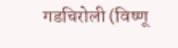गडचिरोली (विष्णू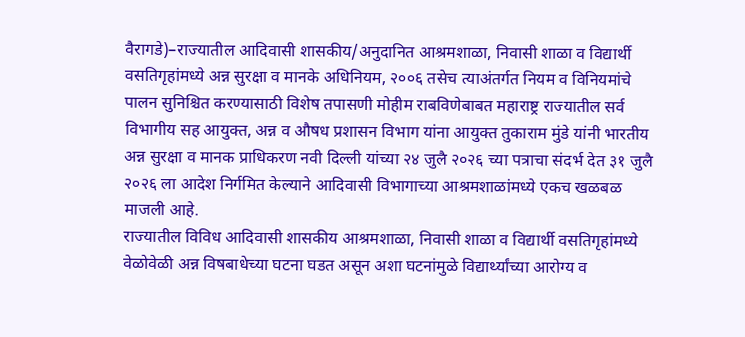वैरागडे)–राज्यातील आदिवासी शासकीय/अनुदानित आश्रमशाळा, निवासी शाळा व विद्यार्थी वसतिगृहांमध्ये अन्न सुरक्षा व मानके अधिनियम, २००६ तसेच त्याअंतर्गत नियम व विनियमांचे पालन सुनिश्चित करण्यासाठी विशेष तपासणी मोहीम राबविणेबाबत महाराष्ट्र राज्यातील सर्व विभागीय सह आयुक्त, अन्न व औषध प्रशासन विभाग यांना आयुक्त तुकाराम मुंडे यांनी भारतीय अन्न सुरक्षा व मानक प्राधिकरण नवी दिल्ली यांच्या २४ जुलै २०२६ च्या पत्राचा संदर्भ देत ३१ जुलै २०२६ ला आदेश निर्गमित केल्याने आदिवासी विभागाच्या आश्रमशाळांमध्ये एकच खळबळ माजली आहे.
राज्यातील विविध आदिवासी शासकीय आश्रमशाळा, निवासी शाळा व विद्यार्थी वसतिगृहांमध्ये वेळोवेळी अन्न विषबाधेच्या घटना घडत असून अशा घटनांमुळे विद्यार्थ्यांच्या आरोग्य व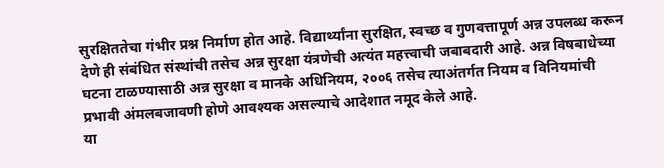सुरक्षिततेचा गंभीर प्रश्न निर्माण होत आहे. विद्यार्थ्यांना सुरक्षित, स्वच्छ व गुणवत्तापूर्ण अन्न उपलब्ध करून देणे ही संबंधित संस्थांची तसेच अन्न सुरक्षा यंत्रणेची अत्यंत महत्त्वाची जबाबदारी आहे. अन्न विषबाधेच्या घटना टाळण्यासाठी अन्न सुरक्षा व मानके अधिनियम, २००६ तसेच त्याअंतर्गत नियम व विनियमांची प्रभावी अंमलबजावणी होणे आवश्यक असल्याचे आदेशात नमूद केले आहे.
या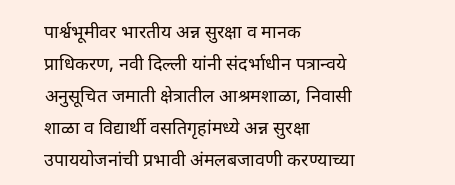पार्श्वभूमीवर भारतीय अन्न सुरक्षा व मानक प्राधिकरण, नवी दिल्ली यांनी संदर्भाधीन पत्रान्वये अनुसूचित जमाती क्षेत्रातील आश्रमशाळा, निवासी शाळा व विद्यार्थी वसतिगृहांमध्ये अन्न सुरक्षा उपाययोजनांची प्रभावी अंमलबजावणी करण्याच्या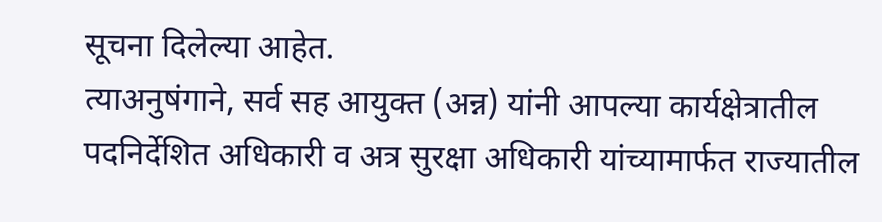सूचना दिलेल्या आहेत.
त्याअनुषंगाने, सर्व सह आयुक्त (अन्न) यांनी आपल्या कार्यक्षेत्रातील पदनिर्देशित अधिकारी व अत्र सुरक्षा अधिकारी यांच्यामार्फत राज्यातील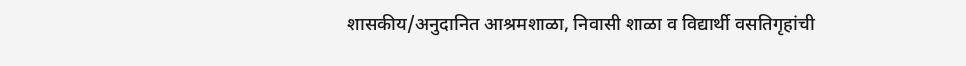शासकीय/अनुदानित आश्रमशाळा, निवासी शाळा व विद्यार्थी वसतिगृहांची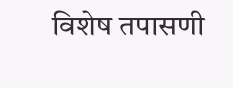विशेष तपासणी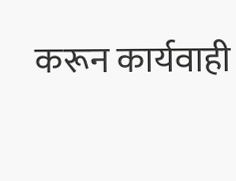करून कार्यवाही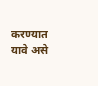करण्यात यावे असे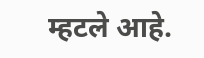म्हटले आहे.